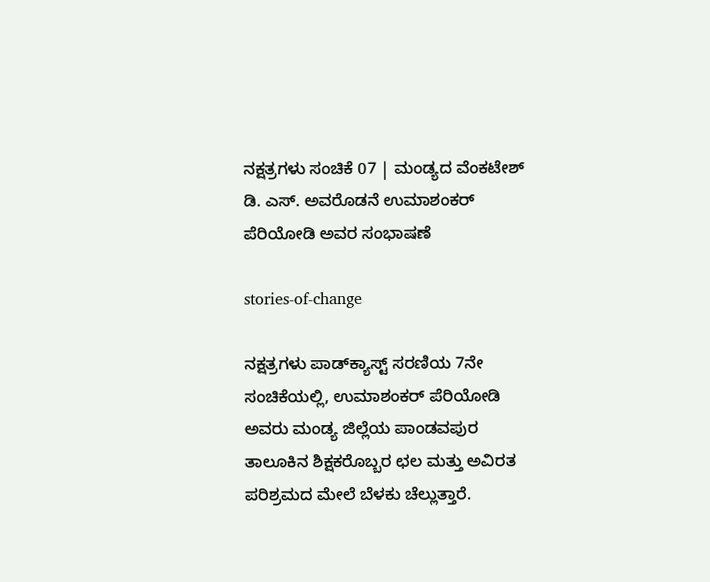ನಕ್ಷತ್ರಗಳು ಸಂಚಿಕೆ 07 | ಮಂಡ್ಯದ ವೆಂಕಟೇಶ್‌ ಡಿ. ಎಸ್‌. ಅವರೊಡನೆ ಉಮಾಶಂಕರ್‌ ಪೆರಿಯೋಡಿ ಅವರ ಸಂಭಾಷಣೆ

stories-of-change

ನಕ್ಷತ್ರಗಳು ಪಾಡ್‌ಕ್ಯಾಸ್ಟ್‌ ಸರಣಿಯ 7ನೇ ಸಂಚಿಕೆಯಲ್ಲಿ, ಉಮಾಶಂಕರ್‌ ಪೆರಿಯೋಡಿ ಅವರು ಮಂಡ್ಯ ಜಿಲ್ಲೆಯ ಪಾಂಡವಪುರ ತಾಲೂಕಿನ ಶಿಕ್ಷಕರೊಬ್ಬರ ಛಲ ಮತ್ತು ಅವಿರತ ಪರಿಶ್ರಮದ ಮೇಲೆ ಬೆಳಕು ಚೆಲ್ಲುತ್ತಾರೆ.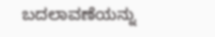ಬದಲಾವಣೆಯನ್ನು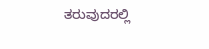ತರುವುದರಲ್ಲಿ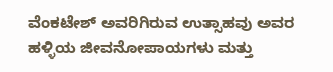ವೆಂಕಟೇಶ್‌ ಅವರಿಗಿರುವ ಉತ್ಸಾಹವು ಅವರ ಹಳ್ಳಿಯ ಜೀವನೋಪಾಯಗಳು ಮತ್ತು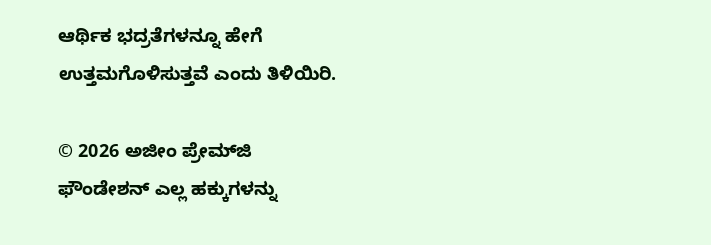ಆರ್ಥಿಕ ಭದ್ರತೆಗಳನ್ನೂ ಹೇಗೆ ಉತ್ತಮಗೊಳಿಸುತ್ತವೆ ಎಂದು ತಿಳಿಯಿರಿ.

© 2026 ಅಜೀಂ ಪ್ರೇಮ್‌ಜಿ ಫೌಂಡೇಶನ್ ಎಲ್ಲ ಹಕ್ಕುಗಳನ್ನು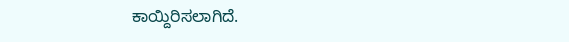ಕಾಯ್ದಿರಿಸಲಾಗಿದೆ.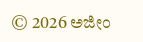© 2026 ಅಜೀಂ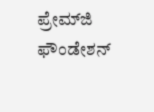ಪ್ರೇಮ್‌ಜಿ ಫೌಂಡೇಶನ್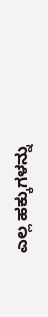ಎಲ್ಲ ಹಕ್ಕುಗಳನ್ನು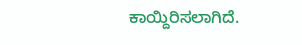ಕಾಯ್ದಿರಿಸಲಾಗಿದೆ.